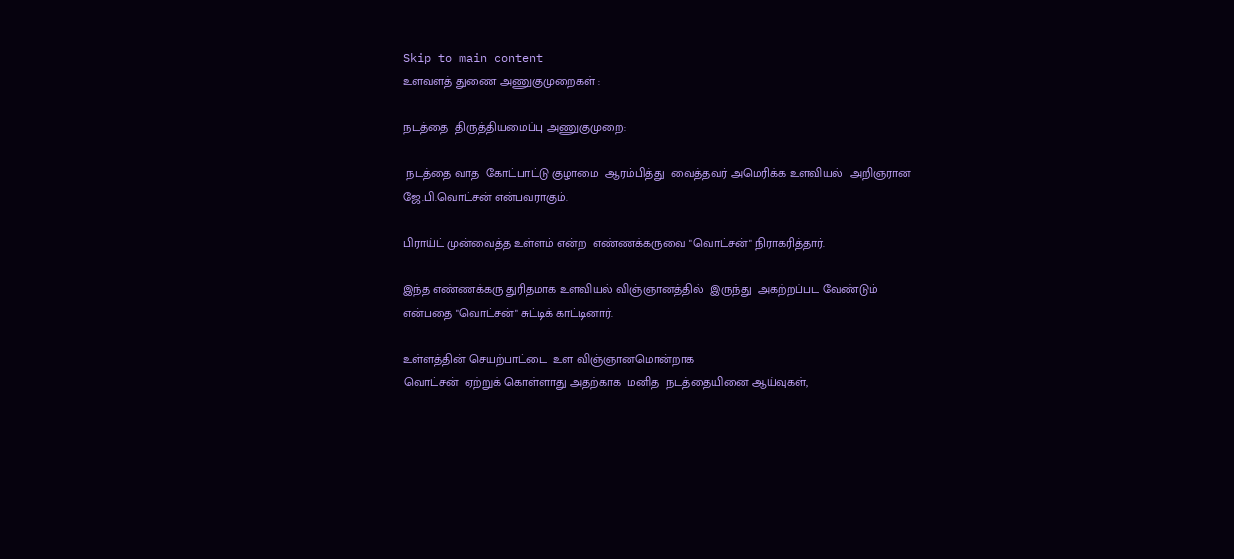Skip to main content
உளவளத் துணை அணுகுமுறைகள் :

நடத்தை  திருத்தியமைப்பு அணுகுமுறை:

 நடத்தை வாத  கோட்பாட்டு குழாமை  ஆரம்பித்து  வைத்தவர் அமெரிக்க உளவியல்  அறிஞரான ஜே.பி.வொட்சன் என்பவராகும்.

பிராய்ட் முன்வைத்த உள்ளம் என்ற  எண்ணக்கருவை "வொட்சன்" நிராகரித்தார்.

இந்த எண்ணக்கரு துரிதமாக உளவியல் விஞ்ஞானத்தில்  இருந்து  அகற்றப்பட வேண்டும்  என்பதை "வொட்சன்" சுட்டிக் காட்டினார்.

உள்ளத்தின் செயற்பாட்டை  உள விஞ்ஞானமொன்றாக
வொட்சன்  ஏற்றுக் கொள்ளாது அதற்காக  மனித  நடத்தையினை ஆய்வுகள்,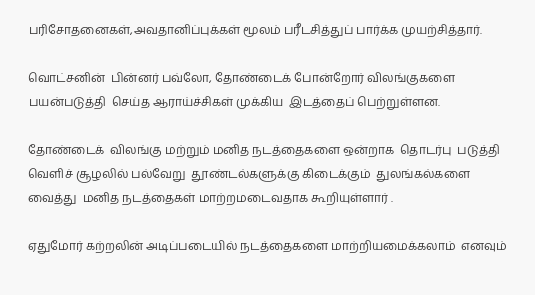பரிசோதனைகள்,அவதானிப்புக்கள் மூலம் பரீடசித்துப் பார்க்க முயற்சித்தார்.

வொட்சனின்  பின்னர் பவ்லோ, தோண்டைக் போன்றோர் விலங்குகளை  பயன்படுத்தி  செய்த ஆராய்ச்சிகள் முக்கிய  இடத்தைப் பெற்றுள்ளன.

தோண்டைக்  விலங்கு மற்றும் மனித நடத்தைகளை ஒன்றாக  தொடர்பு  படுத்தி வெளிச் சூழலில் பல்வேறு  தூண்டல்களுக்கு கிடைக்கும்  துலங்கல்களை வைத்து  மனித நடத்தைகள் மாற்றமடைவதாக கூறியுள்ளார் .

ஏதுமோர் கற்றலின் அடிப்படையில் நடத்தைகளை மாற்றியமைக்கலாம்  எனவும்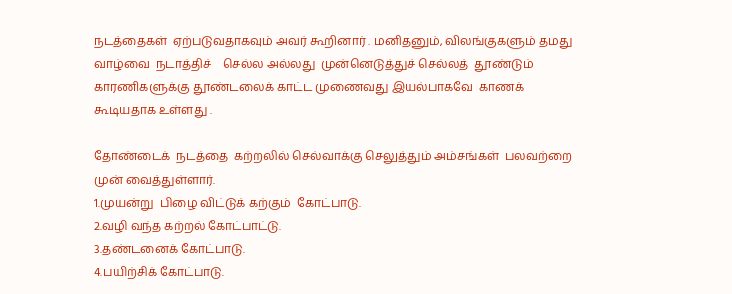நடத்தைகள்  ஏற்படுவதாகவும் அவர் கூறினார் . மனிதனும், விலங்குகளும் தமது வாழ்வை  நடாத்திச்    செல்ல அல்லது  முன்னெடுத்துச் செல்லத்  தூண்டும்  காரணிகளுக்கு தூண்டலைக் காட்ட முணைவது இயல்பாகவே  காணக் கூடியதாக உள்ளது .

தோண்டைக்  நடத்தை  கற்றலில் செல்வாக்கு செலுத்தும் அம்சங்கள்  பலவற்றை முன் வைத்துள்ளார்.
1.முயன்று  பிழை விட்டுக் கற்கும்  கோட்பாடு.
2.வழி வந்த கற்றல் கோட்பாட்டு.
3.தண்டனைக் கோட்பாடு.
4.பயிற்சிக் கோட்பாடு.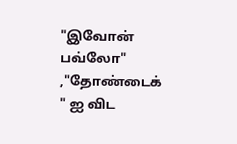"இவோன் பவ்லோ" ,"தோண்டைக் " ஐ விட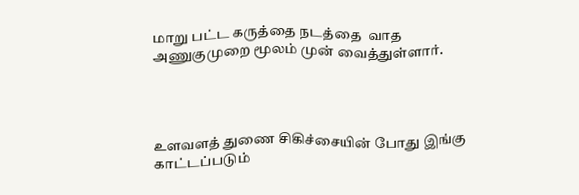மாறு பட்ட கருத்தை நடத்தை  வாத அணுகுமுறை மூலம் முன் வைத்துள்ளார்.




உளவளத் துணை சிகிச்சையின் போது இங்கு  காட்டப்படும்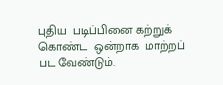புதிய  படிப்பினை கற்றுக் கொண்ட  ஒன்றாக  மாற்றப் பட வேண்டும்.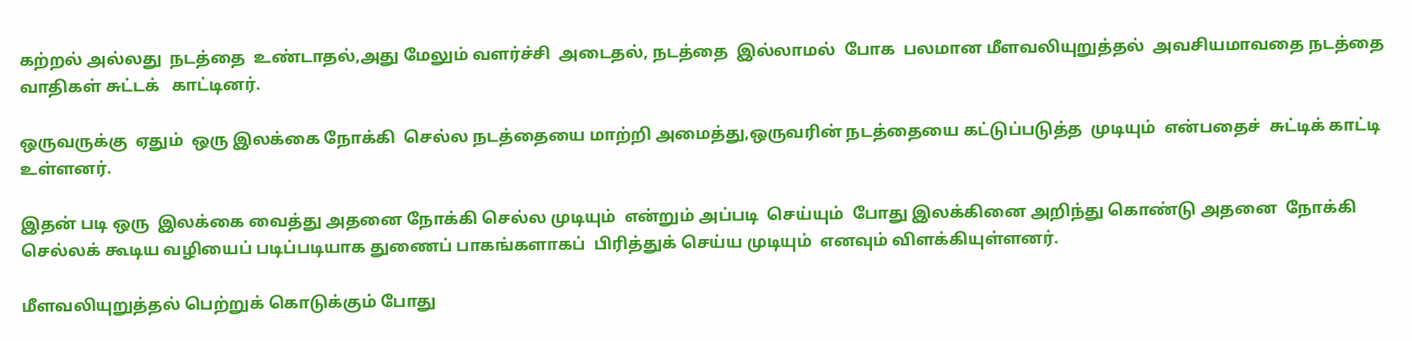கற்றல் அல்லது  நடத்தை  உண்டாதல்,அது மேலும் வளர்ச்சி  அடைதல், நடத்தை  இல்லாமல்  போக  பலமான மீளவலியுறுத்தல்  அவசியமாவதை நடத்தை  வாதிகள் சுட்டக்   காட்டினர்.

ஒருவருக்கு  ஏதும்  ஒரு இலக்கை நோக்கி  செல்ல நடத்தையை மாற்றி அமைத்து,ஒருவரின் நடத்தையை கட்டுப்படுத்த  முடியும்  என்பதைச்  சுட்டிக் காட்டி  உள்ளனர்.

இதன் படி ஒரு  இலக்கை வைத்து அதனை நோக்கி செல்ல முடியும்  என்றும் அப்படி  செய்யும்  போது இலக்கினை அறிந்து கொண்டு அதனை  நோக்கி  செல்லக் கூடிய வழியைப் படிப்படியாக துணைப் பாகங்களாகப்  பிரித்துக் செய்ய முடியும்  எனவும் விளக்கியுள்ளனர்.

மீளவலியுறுத்தல் பெற்றுக் கொடுக்கும் போது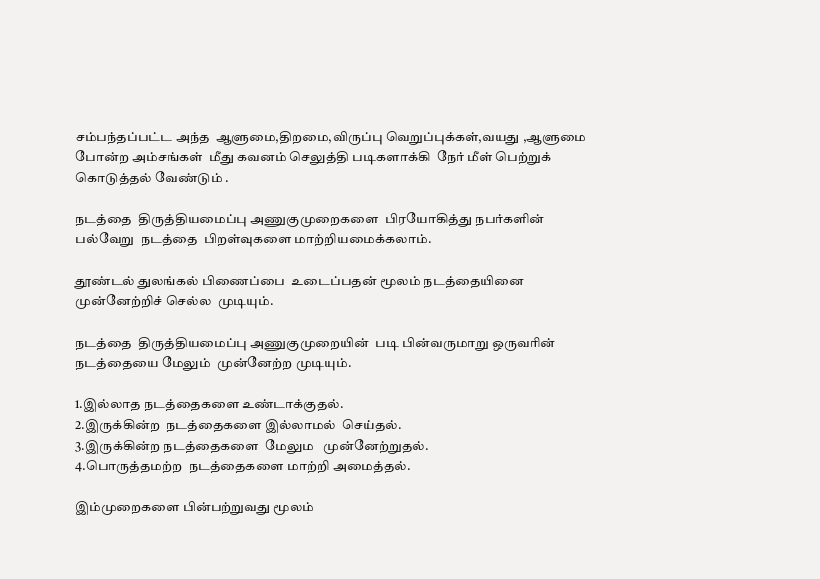சம்பந்தப்பட்ட அந்த  ஆளுமை,திறமை,விருப்பு வெறுப்புக்கள்,வயது ,ஆளுமை போன்ற அம்சங்கள்  மீது கவனம் செலுத்தி படிகளாக்கி  நேர் மீள் பெற்றுக்  கொடுத்தல் வேண்டும் .

நடத்தை  திருத்தியமைப்பு அணுகுமுறைகளை  பிரயோகித்து நபர்களின் பல்வேறு  நடத்தை  பிறள்வுகளை மாற்றியமைக்கலாம்.

தூண்டல் துலங்கல் பிணைப்பை  உடைப்பதன் மூலம் நடத்தையினை முன்னேற்றிச் செல்ல  முடியும்.

நடத்தை  திருத்தியமைப்பு அணுகுமுறையின்  படி பின்வருமாறு ஒருவரின் நடத்தையை மேலும்  முன்னேற்ற முடியும்.

1.இல்லாத நடத்தைகளை உண்டாக்குதல்.
2.இருக்கின்ற  நடத்தைகளை இல்லாமல்  செய்தல்.
3.இருக்கின்ற நடத்தைகளை  மேலும   முன்னேற்றுதல்.
4.பொருத்தமற்ற  நடத்தைகளை மாற்றி அமைத்தல்.

இம்முறைகளை பின்பற்றுவது மூலம்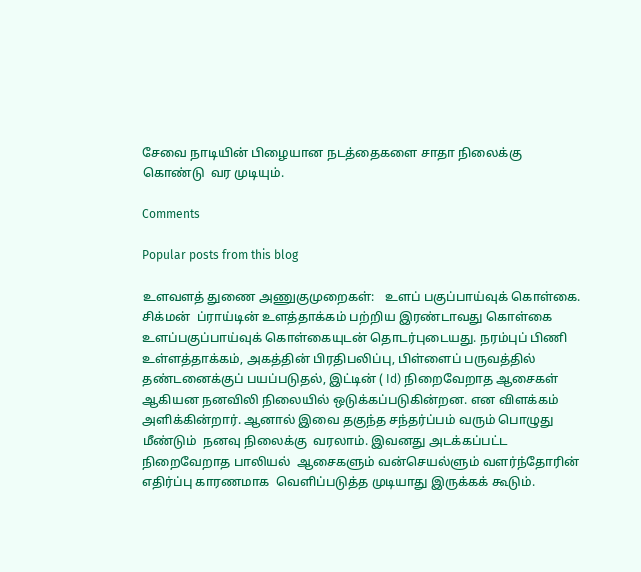சேவை நாடியின் பிழையான நடத்தைகளை சாதா நிலைக்கு  கொண்டு  வர முடியும்.

Comments

Popular posts from this blog

உளவளத் துணை அணுகுமுறைகள்:   உளப் பகுப்பாய்வுக் கொள்கை. சிக்மன்  ப்ராய்டின் உளத்தாக்கம் பற்றிய இரண்டாவது கொள்கை உளப்பகுப்பாய்வுக் கொள்கையுடன் தொடர்புடையது. நரம்புப் பிணி உள்ளத்தாக்கம், அகத்தின் பிரதிபலிப்பு, பிள்ளைப் பருவத்தில்  தண்டனைக்குப் பயப்படுதல், இட்டின் ( Id) நிறைவேறாத ஆசைகள் ஆகியன நனவிலி நிலையில் ஒடுக்கப்படுகின்றன. என விளக்கம் அளிக்கின்றார். ஆனால் இவை தகுந்த சந்தர்ப்பம் வரும் பொழுது  மீண்டும்  நனவு நிலைக்கு  வரலாம். இவனது அடக்கப்பட்ட நிறைவேறாத பாலியல்  ஆசைகளும் வன்செயல்ளும் வளர்ந்தோரின் எதிர்ப்பு காரணமாக  வெளிப்படுத்த முடியாது இருக்கக் கூடும்.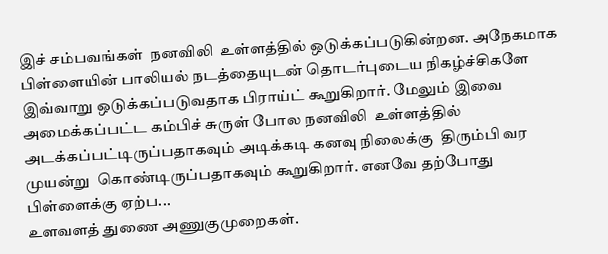இச் சம்பவங்கள்  நனவிலி  உள்ளத்தில் ஒடுக்கப்படுகின்றன. அநேகமாக  பிள்ளையின் பாலியல் நடத்தையுடன் தொடர்புடைய நிகழ்ச்சிகளே இவ்வாறு ஒடுக்கப்படுவதாக பிராய்ட் கூறுகிறார். மேலும் இவை அமைக்கப்பட்ட கம்பிச் சுருள் போல நனவிலி  உள்ளத்தில் அடக்கப்பட்டிருப்பதாகவும் அடிக்கடி கனவு நிலைக்கு  திரும்பி வர முயன்று  கொண்டிருப்பதாகவும் கூறுகிறார். எனவே தற்போது பிள்ளைக்கு ஏற்ப...
உளவளத் துணை அணுகுமுறைகள்.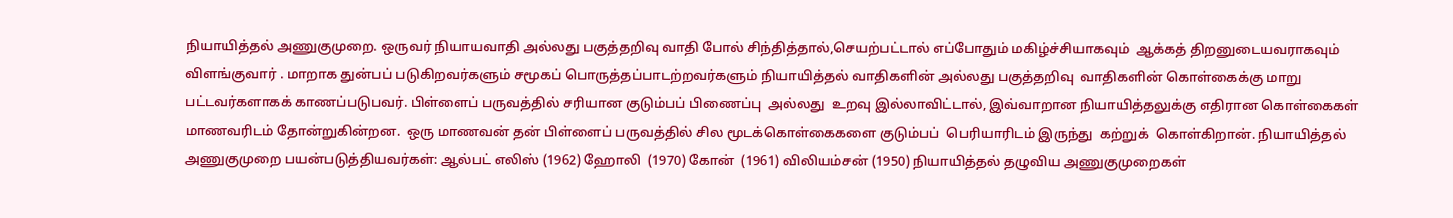நியாயித்தல் அணுகுமுறை. ஒருவர் நியாயவாதி அல்லது பகுத்தறிவு வாதி போல் சிந்தித்தால்,செயற்பட்டால் எப்போதும் மகிழ்ச்சியாகவும்  ஆக்கத் திறனுடையவராகவும் விளங்குவார் . மாறாக துன்பப் படுகிறவர்களும் சமூகப் பொருத்தப்பாடற்றவர்களும் நியாயித்தல் வாதிகளின் அல்லது பகுத்தறிவு  வாதிகளின் கொள்கைக்கு மாறு பட்டவர்களாகக் காணப்படுபவர். பிள்ளைப் பருவத்தில் சரியான குடும்பப் பிணைப்பு  அல்லது  உறவு இல்லாவிட்டால், இவ்வாறான நியாயித்தலுக்கு எதிரான கொள்கைகள் மாணவரிடம் தோன்றுகின்றன.  ஒரு மாணவன் தன் பிள்ளைப் பருவத்தில் சில மூடக்கொள்கைகளை குடும்பப்  பெரியாரிடம் இருந்து  கற்றுக்  கொள்கிறான். நியாயித்தல் அணுகுமுறை பயன்படுத்தியவர்கள்: ஆல்பட் எலிஸ் (1962) ஹோலி  (1970) கோன்  (1961) விலியம்சன் (1950) நியாயித்தல் தழுவிய அணுகுமுறைகள்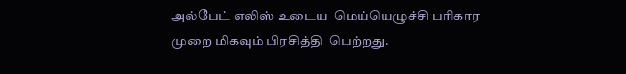அல்பேட் எலிஸ் உடைய  மெய்யெழுச்சி பரிகார முறை மிகவும் பிரசித்தி  பெற்றது.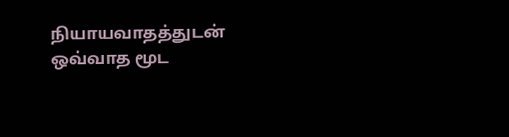நியாயவாதத்துடன் ஒவ்வாத மூட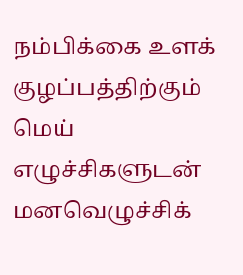நம்பிக்கை உளக் குழப்பத்திற்கும் மெய் எழுச்சிகளுடன்  மனவெழுச்சிக்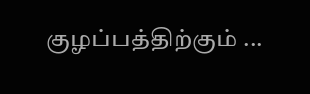குழப்பத்திற்கும் ...